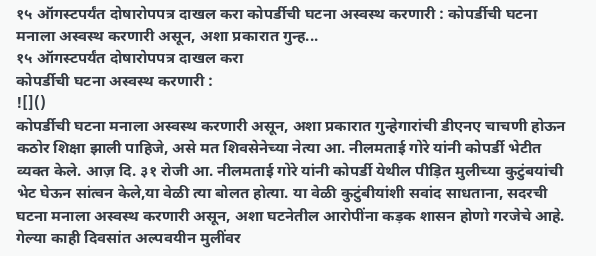१५ ऑगस्टपर्यंत दोषारोपपत्र दाखल करा कोपर्डीची घटना अस्वस्थ करणारी : कोपर्डीची घटना मनाला अस्वस्थ करणारी असून, अशा प्रकारात गुन्ह...
१५ ऑगस्टपर्यंत दोषारोपपत्र दाखल करा
कोपर्डीची घटना अस्वस्थ करणारी :
![]()
कोपर्डीची घटना मनाला अस्वस्थ करणारी असून, अशा प्रकारात गुन्हेगारांची डीएनए चाचणी होऊन कठोर शिक्षा झाली पाहिजे, असे मत शिवसेनेच्या नेत्या आ. नीलमताई गोरे यांनी कोपर्डी भेटीत व्यक्त केले. आज़ दि. ३१ रोजी आ. नीलमताई गोरे यांनी कोपर्डी येथील पीड़ित मुलीच्या कुटुंबयांची भेट घेऊन सांत्वन केले,या वेळी त्या बोलत होत्या. या वेळी कुटुंबीयांशी सवांद साधताना, सदरची घटना मनाला अस्वस्थ करणारी असून, अशा घटनेतील आरोपींना कड़क शासन होणो गरजेचे आहे. गेल्या काही दिवसांत अल्पवयीन मुलींवर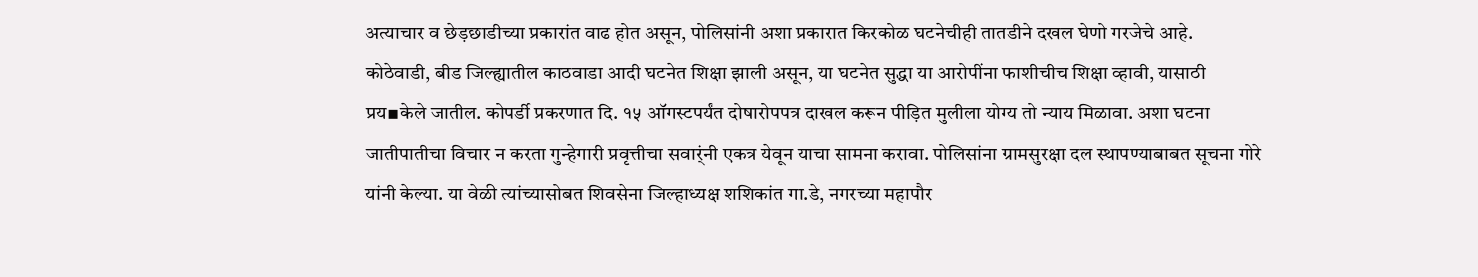अत्याचार व छेड़छाडीच्या प्रकारांत वाढ होत असून, पोलिसांनी अशा प्रकारात किरकोळ घटनेचीही तातडीने दखल घेणो गरजेचे आहे. कोठेवाडी, बीड जिल्ह्यातील काठवाडा आदी घटनेत शिक्षा झाली असून, या घटनेत सुद्धा या आरोपींना फाशीचीच शिक्षा व्हावी, यासाठी प्रय▪केले जातील. कोपर्डी प्रकरणात दि. १५ ऑगस्टपर्यंत दोषारोपपत्र दाखल करून पीड़ित मुलीला योग्य तो न्याय मिळावा. अशा घटना जातीपातीचा विचार न करता गुन्हेगारी प्रवृत्तीचा सवार्ंनी एकत्र येवून याचा सामना करावा. पोलिसांना ग्रामसुरक्षा दल स्थापण्याबाबत सूचना गोरे यांनी केल्या. या वेळी त्यांच्यासोबत शिवसेना जिल्हाध्यक्ष शशिकांत गा.डे, नगरच्या महापौर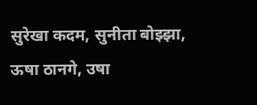सुरेखा कदम, सुनीता बोझ्झा, ऊषा ठानगे, उषा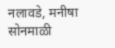नलावडे, मनीषा सोनमाळी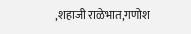,शहाजी राळेभात,गणोश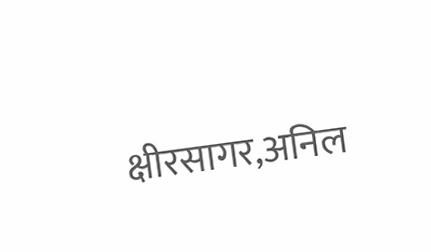क्षीरसागर,अनिल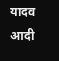यादव आदी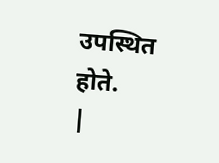उपस्थित होते.
|